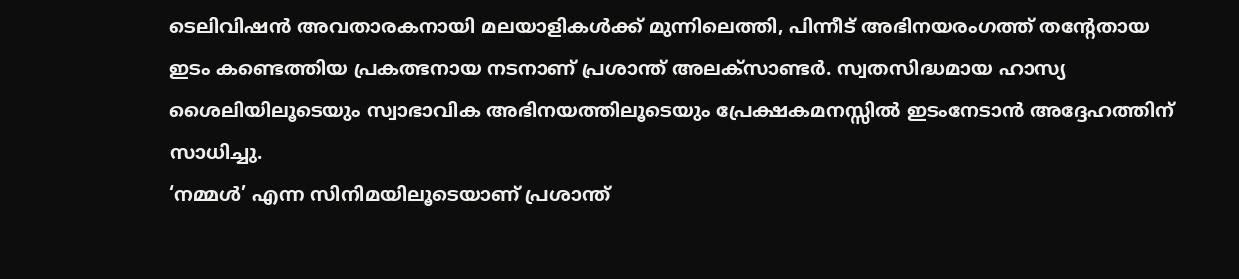ടെലിവിഷൻ അവതാരകനായി മലയാളികൾക്ക് മുന്നിലെത്തി, പിന്നീട് അഭിനയരംഗത്ത് തന്റേതായ ഇടം കണ്ടെത്തിയ പ്രകത്ഭനായ നടനാണ് പ്രശാന്ത് അലക്സാണ്ടർ. സ്വതസിദ്ധമായ ഹാസ്യ ശൈലിയിലൂടെയും സ്വാഭാവിക അഭിനയത്തിലൂടെയും പ്രേക്ഷകമനസ്സിൽ ഇടംനേടാൻ അദ്ദേഹത്തിന് സാധിച്ചു.
‘നമ്മൾ’ എന്ന സിനിമയിലൂടെയാണ് പ്രശാന്ത്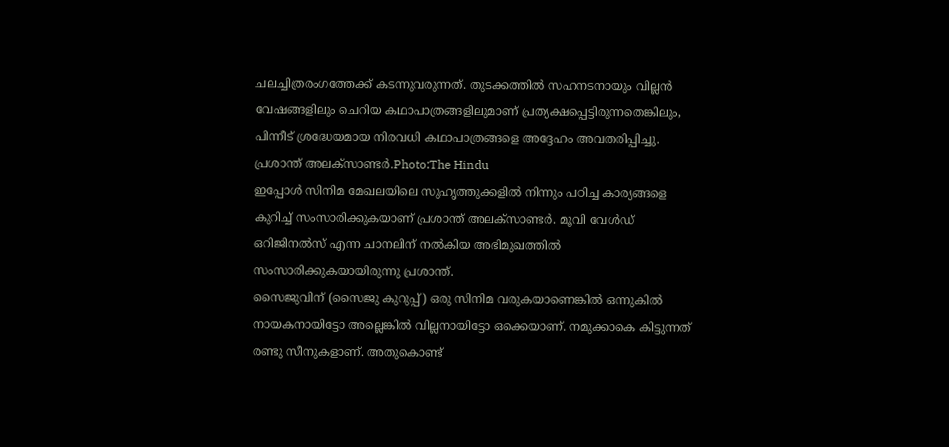ചലച്ചിത്രരംഗത്തേക്ക് കടന്നുവരുന്നത്. തുടക്കത്തിൽ സഹനടനായും വില്ലൻ വേഷങ്ങളിലും ചെറിയ കഥാപാത്രങ്ങളിലുമാണ് പ്രത്യക്ഷപ്പെട്ടിരുന്നതെങ്കിലും, പിന്നീട് ശ്രദ്ധേയമായ നിരവധി കഥാപാത്രങ്ങളെ അദ്ദേഹം അവതരിപ്പിച്ചു.
പ്രശാന്ത് അലക്സാണ്ടർ.Photo:The Hindu
ഇപ്പോൾ സിനിമ മേഖലയിലെ സുഹൃത്തുക്കളിൽ നിന്നും പഠിച്ച കാര്യങ്ങളെ കുറിച്ച് സംസാരിക്കുകയാണ് പ്രശാന്ത് അലക്സാണ്ടർ. മൂവി വേൾഡ് ഒറിജിനൽസ് എന്ന ചാനലിന് നൽകിയ അഭിമുഖത്തിൽ സംസാരിക്കുകയായിരുന്നു പ്രശാന്ത്.
സൈജുവിന് (സൈജു കുറുപ്പ്) ഒരു സിനിമ വരുകയാണെങ്കിൽ ഒന്നുകിൽ നായകനായിട്ടോ അല്ലെങ്കിൽ വില്ലനായിട്ടോ ഒക്കെയാണ്. നമുക്കാകെ കിട്ടുന്നത് രണ്ടു സീനുകളാണ്. അതുകൊണ്ട്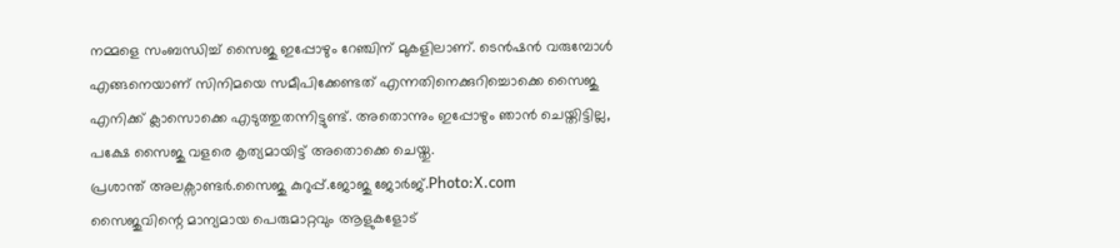നമ്മളെ സംബന്ധിച്ച് സൈജു ഇപ്പോഴും റേഞ്ചിന് മുകളിലാണ്. ടെൻഷൻ വരുമ്പോൾ എങ്ങനെയാണ് സിനിമയെ സമീപിക്കേണ്ടത് എന്നതിനെക്കുറിച്ചൊക്കെ സൈജു എനിക്ക് ക്ലാസൊക്കെ എടുത്തുതന്നിട്ടുണ്ട്. അതൊന്നും ഇപ്പോഴും ഞാൻ ചെയ്തിട്ടില്ല, പക്ഷേ സൈജു വളരെ കൃത്യമായിട്ട് അതൊക്കെ ചെയ്തു.
പ്രശാന്ത് അലക്സാണ്ടർ.സൈജു കുറുപ്പ്.ജോജു ജോർജ്.Photo:X.com
സൈജുവിന്റെ മാന്യമായ പെരുമാറ്റവും ആളുകളോട്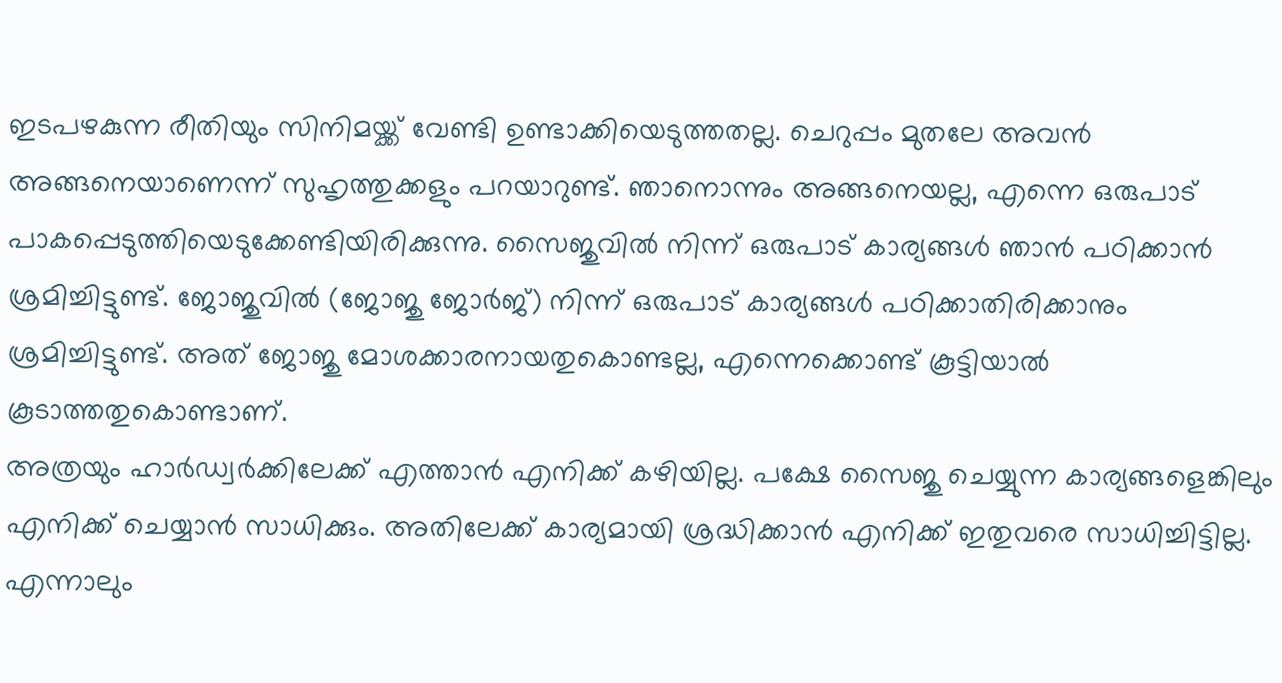ഇടപഴകുന്ന രീതിയും സിനിമയ്ക്ക് വേണ്ടി ഉണ്ടാക്കിയെടുത്തതല്ല. ചെറുപ്പം മുതലേ അവൻ അങ്ങനെയാണെന്ന് സുഹൃത്തുക്കളും പറയാറുണ്ട്. ഞാനൊന്നും അങ്ങനെയല്ല, എന്നെ ഒരുപാട് പാകപ്പെടുത്തിയെടുക്കേണ്ടിയിരിക്കുന്നു. സൈജുവിൽ നിന്ന് ഒരുപാട് കാര്യങ്ങൾ ഞാൻ പഠിക്കാൻ ശ്രമിച്ചിട്ടുണ്ട്. ജോജുവിൽ (ജോജു ജോർജ്) നിന്ന് ഒരുപാട് കാര്യങ്ങൾ പഠിക്കാതിരിക്കാനും ശ്രമിച്ചിട്ടുണ്ട്. അത് ജോജു മോശക്കാരനായതുകൊണ്ടല്ല, എന്നെക്കൊണ്ട് കൂട്ടിയാൽ കൂടാത്തതുകൊണ്ടാണ്.
അത്രയും ഹാർഡ്വർക്കിലേക്ക് എത്താൻ എനിക്ക് കഴിയില്ല. പക്ഷേ സൈജു ചെയ്യുന്ന കാര്യങ്ങളെങ്കിലും എനിക്ക് ചെയ്യാൻ സാധിക്കും. അതിലേക്ക് കാര്യമായി ശ്രദ്ധിക്കാൻ എനിക്ക് ഇതുവരെ സാധിച്ചിട്ടില്ല. എന്നാലും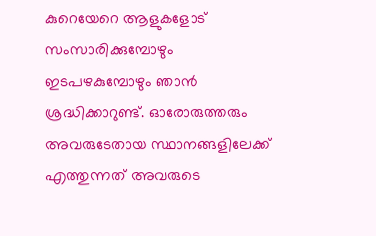കുറെയേറെ ആളുകളോട് സംസാരിക്കുമ്പോഴും ഇടപഴകുമ്പോഴും ഞാൻ ശ്രദ്ധിക്കാറുണ്ട്. ഓരോരുത്തരും അവരുടേതായ സ്ഥാനങ്ങളിലേക്ക് എത്തുന്നത് അവരുടെ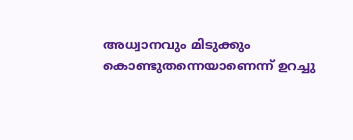അധ്വാനവും മിടുക്കും കൊണ്ടുതന്നെയാണെന്ന് ഉറച്ചു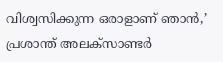വിശ്വസിക്കുന്ന ഒരാളാണ് ഞാൻ,’ പ്രശാന്ത് അലക്സാണ്ടർ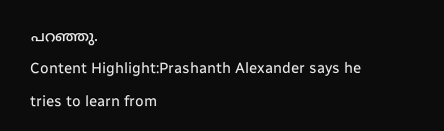പറഞ്ഞു.
Content Highlight:Prashanth Alexander says he tries to learn from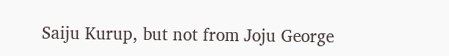Saiju Kurup, but not from Joju George